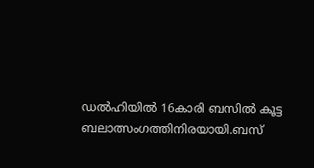ഡൽഹിയിൽ 16കാരി ബസിൽ കൂട്ട ബലാത്സംഗത്തിനിരയായി.ബസ്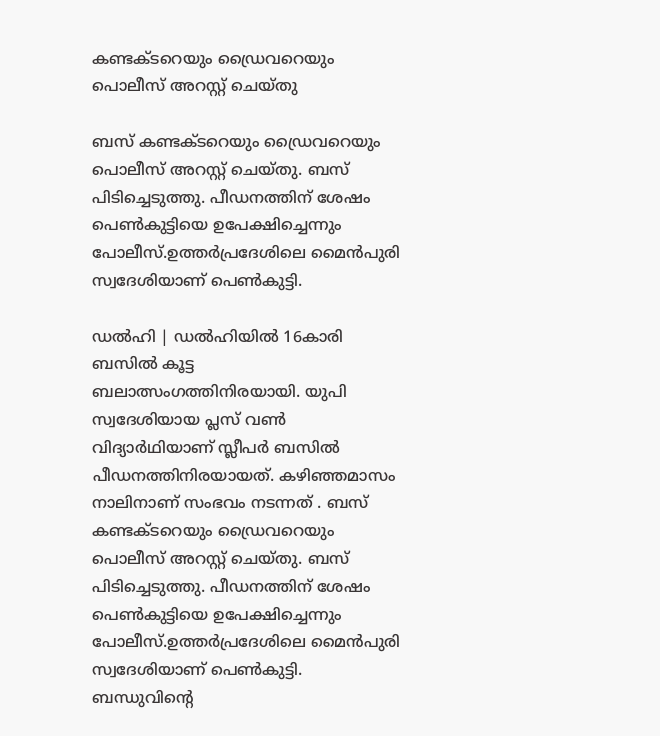കണ്ടക്ടറെയും ഡ്രൈവറെയും പൊലീസ് അറസ്റ്റ് ചെയ്തു

ബസ് കണ്ടക്ടറെയും ഡ്രൈവറെയും പൊലീസ് അറസ്റ്റ് ചെയ്തു. ബസ് പിടിച്ചെടുത്തു. പീഡനത്തിന് ശേഷം പെൺകുട്ടിയെ ഉപേക്ഷിച്ചെന്നും പോലീസ്.ഉത്തർപ്രദേശിലെ മൈൻപുരി സ്വദേശിയാണ് പെൺകുട്ടി.

ഡൽഹി | ഡൽഹിയിൽ 16കാരി ബസിൽ കൂട്ട ബലാത്സംഗത്തിനിരയായി. യുപി സ്വദേശിയായ പ്ലസ് വൺ വിദ്യാർഥിയാണ് സ്ലീപർ ബസിൽ പീഡനത്തിനിരയായത്. കഴിഞ്ഞമാസം നാലിനാണ് സംഭവം നടന്നത് . ബസ് കണ്ടക്ടറെയും ഡ്രൈവറെയും പൊലീസ് അറസ്റ്റ് ചെയ്തു. ബസ് പിടിച്ചെടുത്തു. പീഡനത്തിന് ശേഷം പെൺകുട്ടിയെ ഉപേക്ഷിച്ചെന്നും പോലീസ്.ഉത്തർപ്രദേശിലെ മൈൻപുരി സ്വദേശിയാണ് പെൺകുട്ടി. ബന്ധുവിന്റെ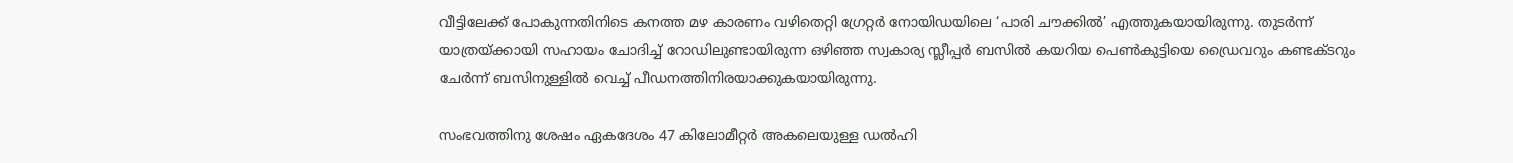വീട്ടിലേക്ക് പോകുന്നതിനിടെ കനത്ത മഴ കാരണം വഴിതെറ്റി ഗ്രേറ്റർ നോയിഡയിലെ ‘പാരി ചൗക്കിൽ’ എത്തുകയായിരുന്നു. തുടർന്ന് യാത്രയ്ക്കായി സഹായം ചോദിച്ച് റോഡിലുണ്ടായിരുന്ന ഒഴിഞ്ഞ സ്വകാര്യ സ്ലീപ്പർ ബസിൽ കയറിയ പെൺകുട്ടിയെ ഡ്രൈവറും കണ്ടക്ടറും ചേർന്ന് ബസിനുള്ളിൽ വെച്ച് പീഡനത്തിനിരയാക്കുകയായിരുന്നു.

സംഭവത്തിനു ശേഷം ഏകദേശം 47 കിലോമീറ്റർ അകലെയുള്ള ഡൽഹി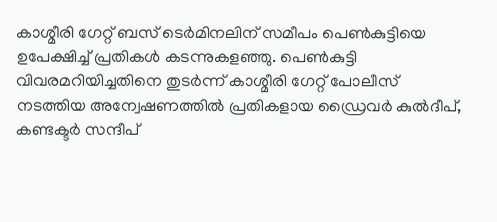കാശ്മീരി ഗേറ്റ് ബസ് ടെർമിനലിന് സമീപം പെൺകുട്ടിയെ ഉപേക്ഷിച്ച് പ്രതികൾ കടന്നുകളഞ്ഞു. പെൺകുട്ടി വിവരമറിയിച്ചതിനെ തുടർന്ന് കാശ്മീരി ഗേറ്റ് പോലീസ് നടത്തിയ അന്വേഷണത്തിൽ പ്രതികളായ ഡ്രൈവർ കുൽദീപ്, കണ്ടക്ടർ സന്ദീപ്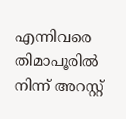എന്നിവരെ തിമാപൂരിൽ നിന്ന് അറസ്റ്റ്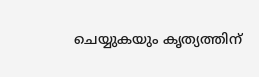ചെയ്യുകയും കൃത്യത്തിന്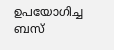ഉപയോഗിച്ച ബസ്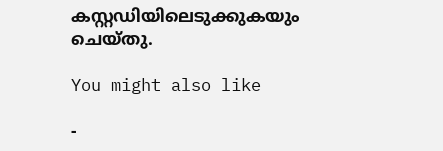കസ്റ്റഡിയിലെടുക്കുകയും ചെയ്തു.

You might also like

-